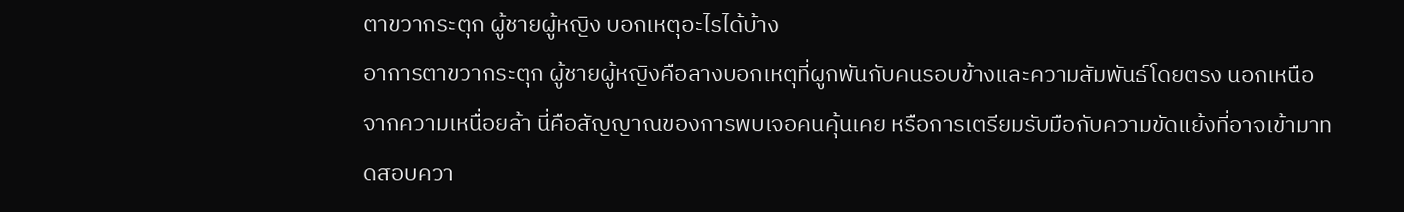ตาขวากระตุก ผู้ชายผู้หญิง บอกเหตุอะไรได้บ้าง
อาการตาขวากระตุก ผู้ชายผู้หญิงคือลางบอกเหตุที่ผูกพันกับคนรอบข้างและความสัมพันธ์โดยตรง นอกเหนือจากความเหนื่อยล้า นี่คือสัญญาณของการพบเจอคนคุ้นเคย หรือการเตรียมรับมือกับความขัดแย้งที่อาจเข้ามาทดสอบควา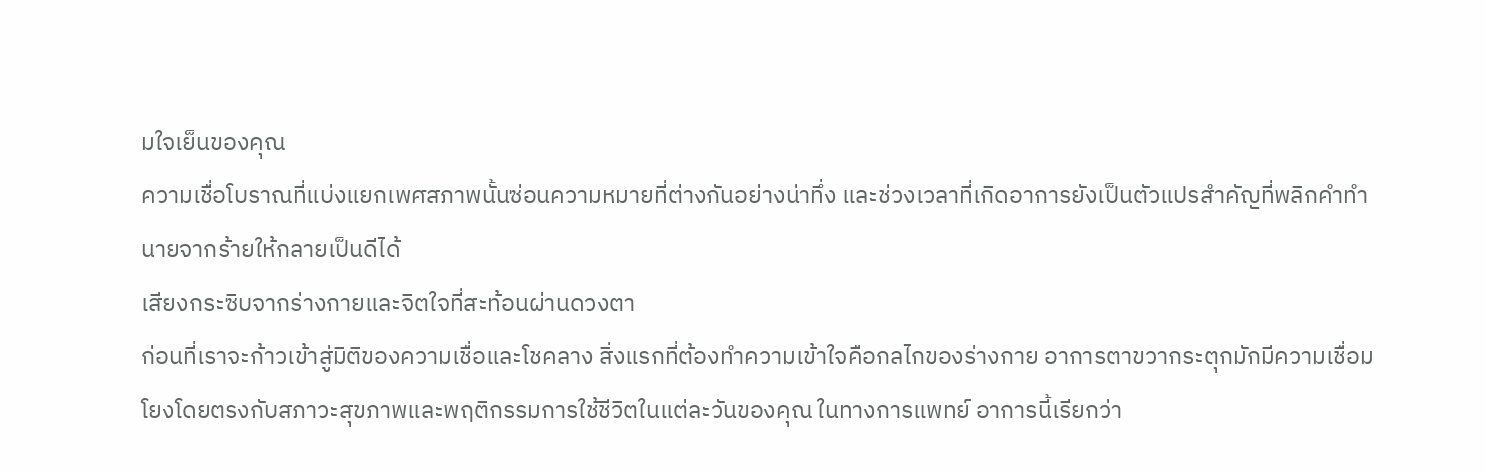มใจเย็นของคุณ
ความเชื่อโบราณที่แบ่งแยกเพศสภาพนั้นซ่อนความหมายที่ต่างกันอย่างน่าทึ่ง และช่วงเวลาที่เกิดอาการยังเป็นตัวแปรสำคัญที่พลิกคำทำนายจากร้ายให้กลายเป็นดีได้
เสียงกระซิบจากร่างกายและจิตใจที่สะท้อนผ่านดวงตา
ก่อนที่เราจะก้าวเข้าสู่มิติของความเชื่อและโชคลาง สิ่งแรกที่ต้องทำความเข้าใจคือกลไกของร่างกาย อาการตาขวากระตุกมักมีความเชื่อมโยงโดยตรงกับสภาวะสุขภาพและพฤติกรรมการใช้ชีวิตในแต่ละวันของคุณ ในทางการแพทย์ อาการนี้เรียกว่า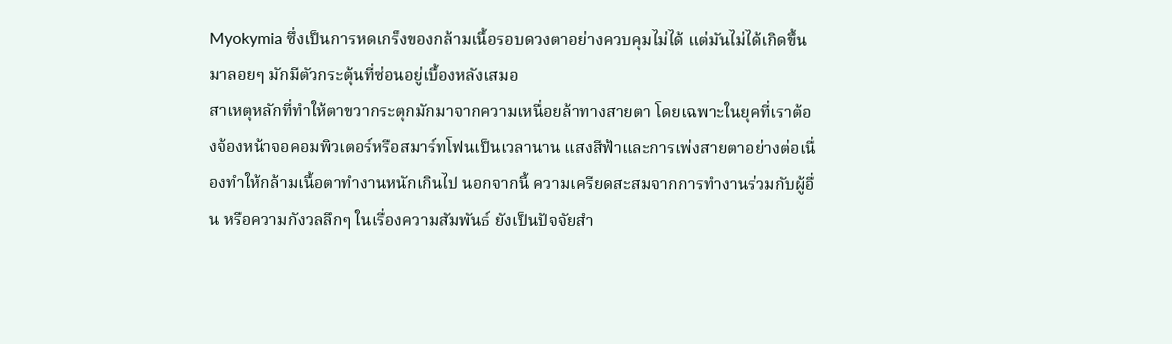Myokymia ซึ่งเป็นการหดเกร็งของกล้ามเนื้อรอบดวงตาอย่างควบคุมไม่ได้ แต่มันไม่ได้เกิดขึ้นมาลอยๆ มักมีตัวกระตุ้นที่ซ่อนอยู่เบื้องหลังเสมอ
สาเหตุหลักที่ทำให้ตาขวากระตุกมักมาจากความเหนื่อยล้าทางสายตา โดยเฉพาะในยุคที่เราต้องจ้องหน้าจอคอมพิวเตอร์หรือสมาร์ทโฟนเป็นเวลานาน แสงสีฟ้าและการเพ่งสายตาอย่างต่อเนื่องทำให้กล้ามเนื้อตาทำงานหนักเกินไป นอกจากนี้ ความเครียดสะสมจากการทำงานร่วมกับผู้อื่น หรือความกังวลลึกๆ ในเรื่องความสัมพันธ์ ยังเป็นปัจจัยสำ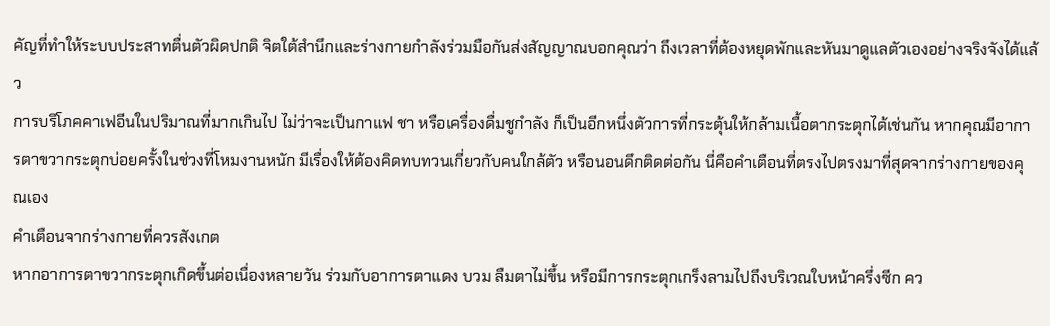คัญที่ทำให้ระบบประสาทตื่นตัวผิดปกติ จิตใต้สำนึกและร่างกายกำลังร่วมมือกันส่งสัญญาณบอกคุณว่า ถึงเวลาที่ต้องหยุดพักและหันมาดูแลตัวเองอย่างจริงจังได้แล้ว
การบริโภคคาเฟอีนในปริมาณที่มากเกินไป ไม่ว่าจะเป็นกาแฟ ชา หรือเครื่องดื่มชูกำลัง ก็เป็นอีกหนึ่งตัวการที่กระตุ้นให้กล้ามเนื้อตากระตุกได้เช่นกัน หากคุณมีอาการตาขวากระตุกบ่อยครั้งในช่วงที่โหมงานหนัก มีเรื่องให้ต้องคิดทบทวนเกี่ยวกับคนใกล้ตัว หรือนอนดึกติดต่อกัน นี่คือคำเตือนที่ตรงไปตรงมาที่สุดจากร่างกายของคุณเอง
คำเตือนจากร่างกายที่ควรสังเกต
หากอาการตาขวากระตุกเกิดขึ้นต่อเนื่องหลายวัน ร่วมกับอาการตาแดง บวม ลืมตาไม่ขึ้น หรือมีการกระตุกเกร็งลามไปถึงบริเวณใบหน้าครึ่งซีก คว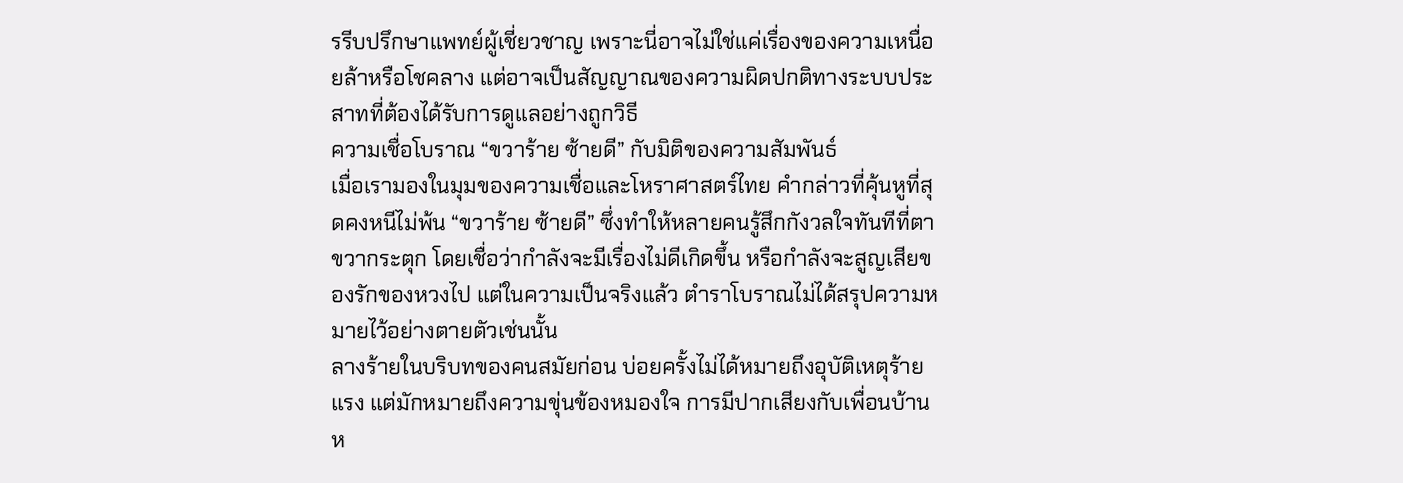รรีบปรึกษาแพทย์ผู้เชี่ยวชาญ เพราะนี่อาจไม่ใช่แค่เรื่องของความเหนื่อยล้าหรือโชคลาง แต่อาจเป็นสัญญาณของความผิดปกติทางระบบประสาทที่ต้องได้รับการดูแลอย่างถูกวิธี
ความเชื่อโบราณ “ขวาร้าย ซ้ายดี” กับมิติของความสัมพันธ์
เมื่อเรามองในมุมของความเชื่อและโหราศาสตร์ไทย คำกล่าวที่คุ้นหูที่สุดคงหนีไม่พ้น “ขวาร้าย ซ้ายดี” ซึ่งทำให้หลายคนรู้สึกกังวลใจทันทีที่ตาขวากระตุก โดยเชื่อว่ากำลังจะมีเรื่องไม่ดีเกิดขึ้น หรือกำลังจะสูญเสียของรักของหวงไป แต่ในความเป็นจริงแล้ว ตำราโบราณไม่ได้สรุปความหมายไว้อย่างตายตัวเช่นนั้น
ลางร้ายในบริบทของคนสมัยก่อน บ่อยครั้งไม่ได้หมายถึงอุบัติเหตุร้ายแรง แต่มักหมายถึงความขุ่นข้องหมองใจ การมีปากเสียงกับเพื่อนบ้าน ห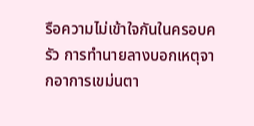รือความไม่เข้าใจกันในครอบครัว การทำนายลางบอกเหตุจากอาการเขม่นตา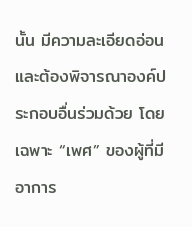นั้น มีความละเอียดอ่อนและต้องพิจารณาองค์ประกอบอื่นร่วมด้วย โดยเฉพาะ “เพศ” ของผู้ที่มีอาการ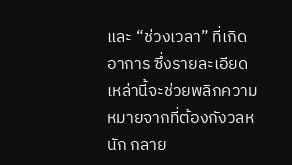และ “ช่วงเวลา” ที่เกิดอาการ ซึ่งรายละเอียดเหล่านี้จะช่วยพลิกความหมายจากที่ต้องกังวลหนัก กลาย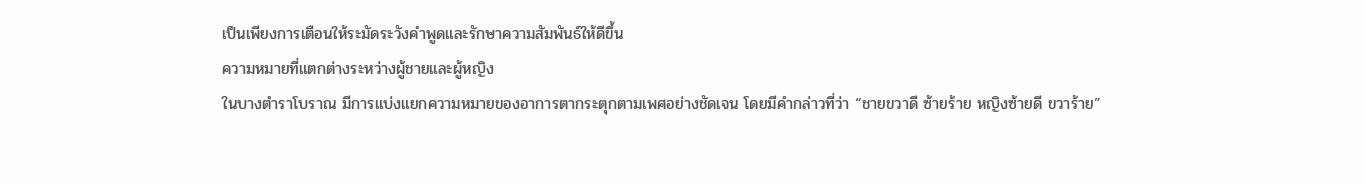เป็นเพียงการเตือนให้ระมัดระวังคำพูดและรักษาความสัมพันธ์ให้ดีขึ้น
ความหมายที่แตกต่างระหว่างผู้ชายและผู้หญิง
ในบางตำราโบราณ มีการแบ่งแยกความหมายของอาการตากระตุกตามเพศอย่างชัดเจน โดยมีคำกล่าวที่ว่า “ชายขวาดี ซ้ายร้าย หญิงซ้ายดี ขวาร้าย”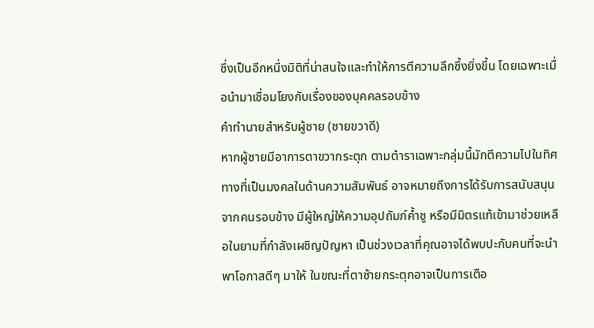ซึ่งเป็นอีกหนึ่งมิติที่น่าสนใจและทำให้การตีความลึกซึ้งยิ่งขึ้น โดยเฉพาะเมื่อนำมาเชื่อมโยงกับเรื่องของบุคคลรอบข้าง
คำทำนายสำหรับผู้ชาย (ชายขวาดี)
หากผู้ชายมีอาการตาขวากระตุก ตามตำราเฉพาะกลุ่มนี้มักตีความไปในทิศทางที่เป็นมงคลในด้านความสัมพันธ์ อาจหมายถึงการได้รับการสนับสนุนจากคนรอบข้าง มีผู้ใหญ่ให้ความอุปถัมภ์ค้ำชู หรือมีมิตรแท้เข้ามาช่วยเหลือในยามที่กำลังเผชิญปัญหา เป็นช่วงเวลาที่คุณอาจได้พบปะกับคนที่จะนำพาโอกาสดีๆ มาให้ ในขณะที่ตาซ้ายกระตุกอาจเป็นการเตือ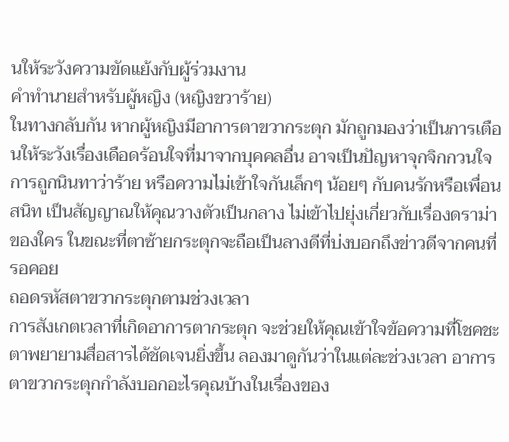นให้ระวังความขัดแย้งกับผู้ร่วมงาน
คำทำนายสำหรับผู้หญิง (หญิงขวาร้าย)
ในทางกลับกัน หากผู้หญิงมีอาการตาขวากระตุก มักถูกมองว่าเป็นการเตือนให้ระวังเรื่องเดือดร้อนใจที่มาจากบุคคลอื่น อาจเป็นปัญหาจุกจิกกวนใจ การถูกนินทาว่าร้าย หรือความไม่เข้าใจกันเล็กๆ น้อยๆ กับคนรักหรือเพื่อนสนิท เป็นสัญญาณให้คุณวางตัวเป็นกลาง ไม่เข้าไปยุ่งเกี่ยวกับเรื่องดราม่าของใคร ในขณะที่ตาซ้ายกระตุกจะถือเป็นลางดีที่บ่งบอกถึงข่าวดีจากคนที่รอคอย
ถอดรหัสตาขวากระตุกตามช่วงเวลา
การสังเกตเวลาที่เกิดอาการตากระตุก จะช่วยให้คุณเข้าใจข้อความที่โชคชะตาพยายามสื่อสารได้ชัดเจนยิ่งขึ้น ลองมาดูกันว่าในแต่ละช่วงเวลา อาการตาขวากระตุกกำลังบอกอะไรคุณบ้างในเรื่องของ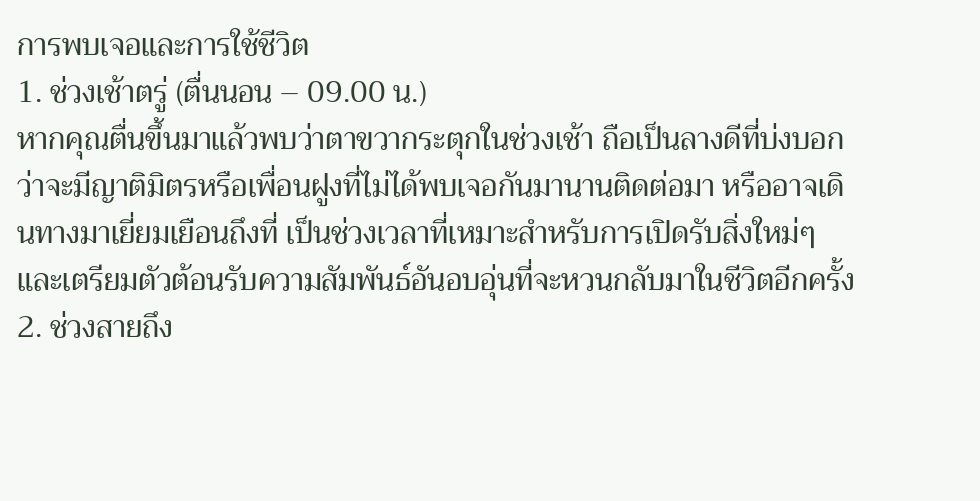การพบเจอและการใช้ชีวิต
1. ช่วงเช้าตรู่ (ตื่นนอน – 09.00 น.)
หากคุณตื่นขึ้นมาแล้วพบว่าตาขวากระตุกในช่วงเช้า ถือเป็นลางดีที่บ่งบอกว่าจะมีญาติมิตรหรือเพื่อนฝูงที่ไม่ได้พบเจอกันมานานติดต่อมา หรืออาจเดินทางมาเยี่ยมเยือนถึงที่ เป็นช่วงเวลาที่เหมาะสำหรับการเปิดรับสิ่งใหม่ๆ และเตรียมตัวต้อนรับความสัมพันธ์อันอบอุ่นที่จะหวนกลับมาในชีวิตอีกครั้ง
2. ช่วงสายถึง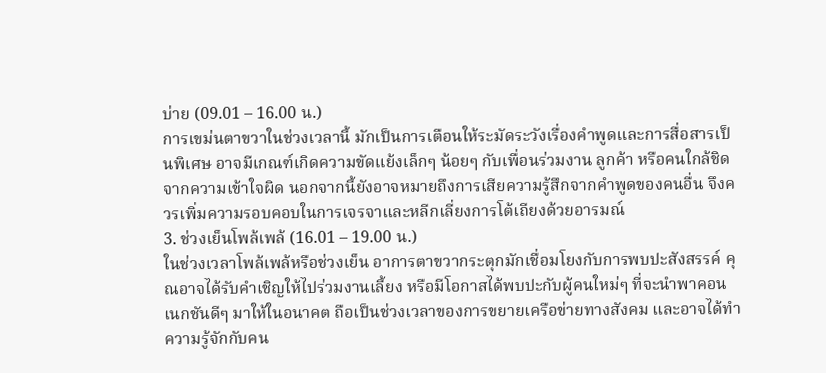บ่าย (09.01 – 16.00 น.)
การเขม่นตาขวาในช่วงเวลานี้ มักเป็นการเตือนให้ระมัดระวังเรื่องคำพูดและการสื่อสารเป็นพิเศษ อาจมีเกณฑ์เกิดความขัดแย้งเล็กๆ น้อยๆ กับเพื่อนร่วมงาน ลูกค้า หรือคนใกล้ชิดจากความเข้าใจผิด นอกจากนี้ยังอาจหมายถึงการเสียความรู้สึกจากคำพูดของคนอื่น จึงควรเพิ่มความรอบคอบในการเจรจาและหลีกเลี่ยงการโต้เถียงด้วยอารมณ์
3. ช่วงเย็นโพล้เพล้ (16.01 – 19.00 น.)
ในช่วงเวลาโพล้เพล้หรือช่วงเย็น อาการตาขวากระตุกมักเชื่อมโยงกับการพบปะสังสรรค์ คุณอาจได้รับคำเชิญให้ไปร่วมงานเลี้ยง หรือมีโอกาสได้พบปะกับผู้คนใหม่ๆ ที่จะนำพาคอนเนกชันดีๆ มาให้ในอนาคต ถือเป็นช่วงเวลาของการขยายเครือข่ายทางสังคม และอาจได้ทำความรู้จักกับคน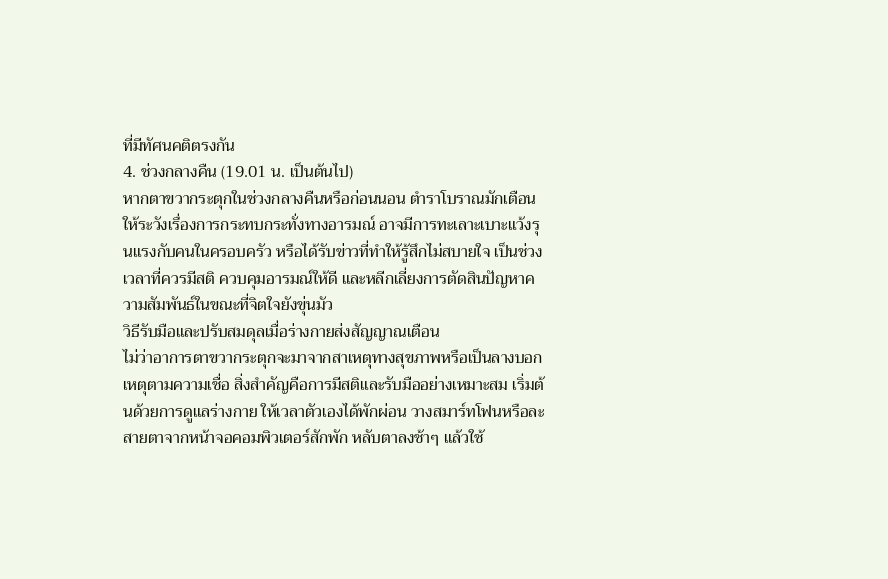ที่มีทัศนคติตรงกัน
4. ช่วงกลางคืน (19.01 น. เป็นต้นไป)
หากตาขวากระตุกในช่วงกลางคืนหรือก่อนนอน ตำราโบราณมักเตือนให้ระวังเรื่องการกระทบกระทั่งทางอารมณ์ อาจมีการทะเลาะเบาะแว้งรุนแรงกับคนในครอบครัว หรือได้รับข่าวที่ทำให้รู้สึกไม่สบายใจ เป็นช่วงเวลาที่ควรมีสติ ควบคุมอารมณ์ให้ดี และหลีกเลี่ยงการตัดสินปัญหาความสัมพันธ์ในขณะที่จิตใจยังขุ่นมัว
วิธีรับมือและปรับสมดุลเมื่อร่างกายส่งสัญญาณเตือน
ไม่ว่าอาการตาขวากระตุกจะมาจากสาเหตุทางสุขภาพหรือเป็นลางบอกเหตุตามความเชื่อ สิ่งสำคัญคือการมีสติและรับมืออย่างเหมาะสม เริ่มต้นด้วยการดูแลร่างกาย ให้เวลาตัวเองได้พักผ่อน วางสมาร์ทโฟนหรือละสายตาจากหน้าจอคอมพิวเตอร์สักพัก หลับตาลงช้าๆ แล้วใช้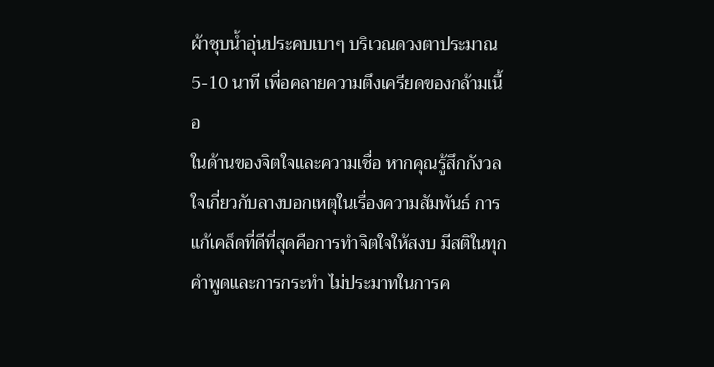ผ้าชุบน้ำอุ่นประคบเบาๆ บริเวณดวงตาประมาณ 5-10 นาที เพื่อคลายความตึงเครียดของกล้ามเนื้อ
ในด้านของจิตใจและความเชื่อ หากคุณรู้สึกกังวลใจเกี่ยวกับลางบอกเหตุในเรื่องความสัมพันธ์ การแก้เคล็ดที่ดีที่สุดคือการทำจิตใจให้สงบ มีสติในทุกคำพูดและการกระทำ ไม่ประมาทในการค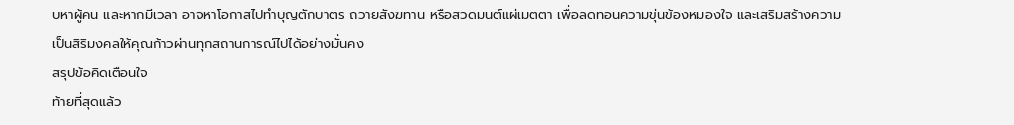บหาผู้คน และหากมีเวลา อาจหาโอกาสไปทำบุญตักบาตร ถวายสังฆทาน หรือสวดมนต์แผ่เมตตา เพื่อลดทอนความขุ่นข้องหมองใจ และเสริมสร้างความเป็นสิริมงคลให้คุณก้าวผ่านทุกสถานการณ์ไปได้อย่างมั่นคง
สรุปข้อคิดเตือนใจ
ท้ายที่สุดแล้ว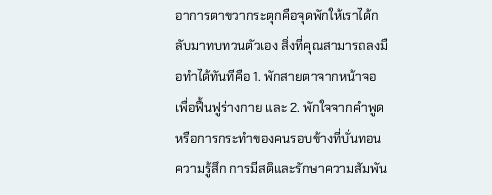อาการตาขวากระตุกคือจุดพักให้เราได้กลับมาทบทวนตัวเอง สิ่งที่คุณสามารถลงมือทำได้ทันทีคือ 1. พักสายตาจากหน้าจอเพื่อฟื้นฟูร่างกาย และ 2. พักใจจากคำพูดหรือการกระทำของคนรอบข้างที่บั่นทอนความรู้สึก การมีสติและรักษาความสัมพัน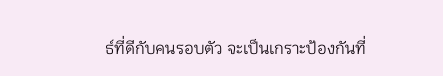ธ์ที่ดีกับคนรอบตัว จะเป็นเกราะป้องกันที่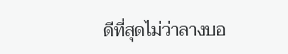ดีที่สุดไม่ว่าลางบอ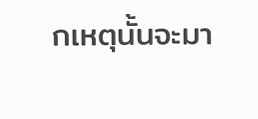กเหตุนั้นจะมา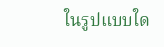ในรูปแบบใด